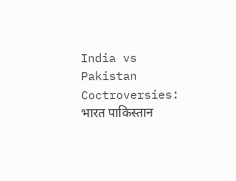India vs Pakistan Coctroversies: भारत पाकिस्तान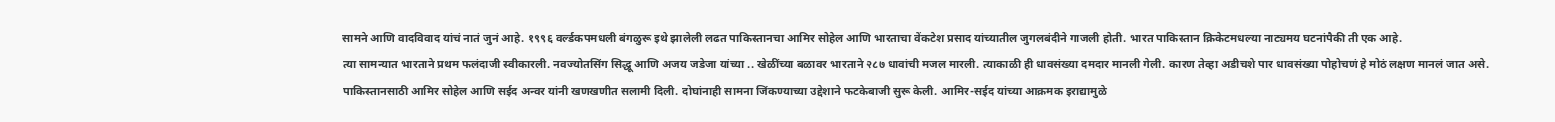सामने आणि वादविवाद यांचं नातं जुनं आहे. १९९६ वर्ल्डकपमधली बंगळुरू इथे झालेली लढत पाकिस्तानचा आमिर सोहेल आणि भारताचा वेंकटेश प्रसाद यांच्यातील जुगलबंदीने गाजली होती. भारत पाकिस्तान क्रिकेटमधल्या नाट्यमय घटनांपैकी ती एक आहे.
त्या सामन्यात भारताने प्रथम फलंदाजी स्वीकारली. नवज्योतसिंग सिद्धू आणि अजय जडेजा यांच्या .. खेळींच्या बळावर भारताने २८७ धावांची मजल मारली. त्याकाळी ही धावसंख्या दमदार मानली गेली. कारण तेव्हा अडीचशे पार धावसंख्या पोहोचणं हे मोठं लक्षण मानलं जात असे.
पाकिस्तानसाठी आमिर सोहेल आणि सईद अन्वर यांनी खणखणीत सलामी दिली. दोघांनाही सामना जिंकण्याच्या उद्देशाने फटकेबाजी सुरू केली. आमिर-सईद यांच्या आक्रमक इराद्यामुळे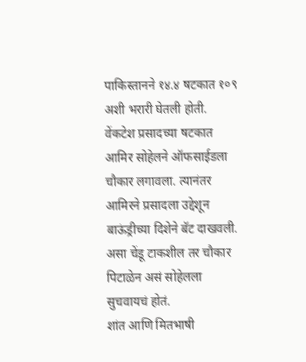पाकिस्तानने १४.४ षटकात १०९ अशी भरारी घेतली होती. वेंकटेश प्रसादच्या षटकात आमिर सोहेलने ऑफसाईडला चौकार लगावला. त्यानंतर आमिरने प्रसादला उद्देशून बाऊंड्रीच्या दिशेने बॅट दाखवली. असा चेंडू टाकशील तर चौकार पिटाळेन असं सोहेलला सुचवायचं होतं.
शांत आणि मितभाषी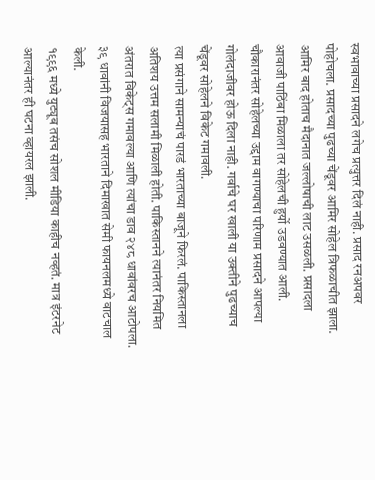स्वभावाच्या प्रसादने लगेच प्रत्युत्तर दिलं नाही. प्रसाद रनअपवर पोहोचला. प्रसादच्या पुढच्या चेंडूवर आमिर सोहेल त्रिफळाचीत झाला. आमिर बाद होताच मैदानात जल्लोषाची लाट उसळली. प्रसादला आवाजी पाठिंबा मिळाला तर सोहेलची हुर्यो उडवण्यात आली. चौकारानंतर सोहेलच्या उद्दाम वागण्याचा परिणाम प्रसादने आपल्या गोलंदाजीवर होऊ दिला नाही. गर्वाचे घर खाली या उक्तीने पुढच्याच चेंडूवर सोहेलने विकेट गमावली.
त्या प्रसंगाने सामन्याचं पारडं भारताच्या बाजूने फिरलं. पाकिस्तानला अतिशय उत्तम सलामी मिळाली होती. पाकिस्तानने त्यानंतर नियमित अंतरात विकेट्स गमावल्या आणि त्यांचा डाव २४८ धावांवरच आटोपला. ३९ धावांनी विजयासह भारताने दिमाखात सेमी फायनलमध्ये वाटचाल केली.
१९९६ मध्ये युट्यूब तसंच सोशल मीडिया काहीच नव्हतं. मात्र इंटरनेट आल्यानंतर ही घटना व्हायरल झाली.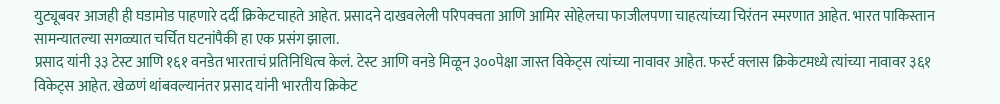युट्यूबवर आजही ही घडामोड पाहणारे दर्दी क्रिकेटचाहते आहेत. प्रसादने दाखवलेली परिपक्वता आणि आमिर सोहेलचा फाजीलपणा चाहत्यांच्या चिरंतन स्मरणात आहेत. भारत पाकिस्तान सामन्यातल्या सगळ्यात चर्चित घटनांपैकी हा एक प्रसंग झाला.
प्रसाद यांनी ३३ टेस्ट आणि १६१ वनडेत भारताचं प्रतिनिधित्व केलं. टेस्ट आणि वनडे मिळून ३००पेक्षा जास्त विकेट्स त्यांच्या नावावर आहेत. फर्स्ट क्लास क्रिकेटमध्ये त्यांच्या नावावर ३६१ विकेट्स आहेत. खेळणं थांबवल्यानंतर प्रसाद यांनी भारतीय क्रिकेट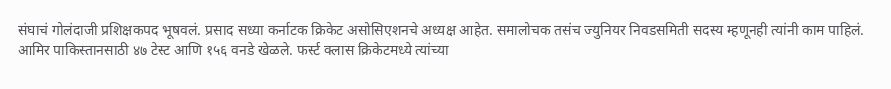संघाचं गोलंदाजी प्रशिक्षकपद भूषवलं. प्रसाद सध्या कर्नाटक क्रिकेट असोसिएशनचे अध्यक्ष आहेत. समालोचक तसंच ज्युनियर निवडसमिती सदस्य म्हणूनही त्यांनी काम पाहिलं.
आमिर पाकिस्तानसाठी ४७ टेस्ट आणि १५६ वनडे खेळले. फर्स्ट क्लास क्रिकेटमध्ये त्यांच्या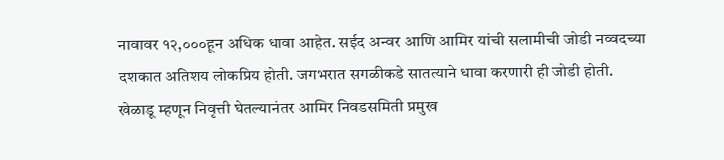नावावर १२,०००हून अधिक धावा आहेत. सईद अन्वर आणि आमिर यांची सलामीची जोडी नव्वदच्या दशकात अतिशय लोकप्रिय होती. जगभरात सगळीकडे सातत्याने धावा करणारी ही जोडी होती. खेळाडू म्हणून निवृत्ती घेतल्यानंतर आमिर निवडसमिती प्रमुख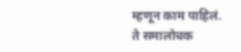म्हणून काम पाहिलं. ते समालोचक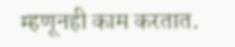म्हणूनही काम करतात.